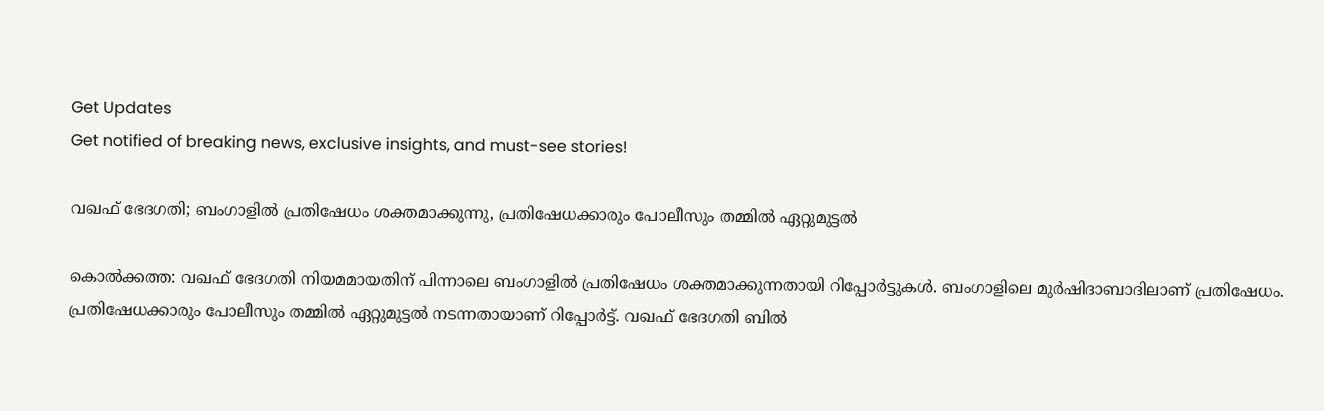Get Updates
Get notified of breaking news, exclusive insights, and must-see stories!

വഖഫ് ഭേദഗതി; ബംഗാളിൽ പ്രതിഷേധം ശക്തമാക്കുന്നു, പ്രതിഷേധക്കാരും പോലീസും തമ്മിൽ ഏറ്റുമുട്ടൽ

കൊൽക്കത്ത: വഖഫ് ഭേദഗതി നിയമമായതിന് പിന്നാലെ ബംഗാളിൽ പ്രതിഷേധം ശക്തമാക്കുന്നതായി റിപ്പോർട്ടുകൾ. ബംഗാളിലെ മുർഷിദാബാദിലാണ് പ്രതിഷേധം. പ്രതിഷേധക്കാരും പോലീസും തമ്മിൽ ഏറ്റുമുട്ടൽ നടന്നതായാണ് റിപ്പോർട്ട്. വഖഫ് ഭേദഗതി ബിൽ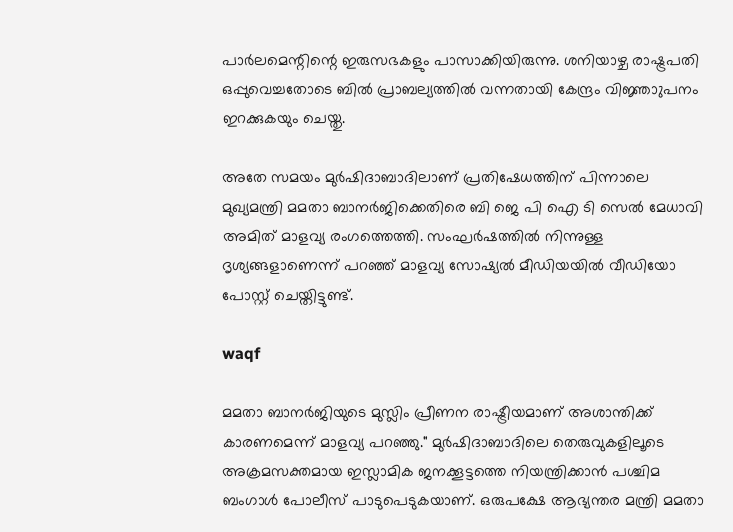പാർലമെന്റിന്റെ ഇരുസഭകളും പാസാക്കിയിരുന്നു. ശനിയാഴ്ച രാഷ്ട്രപതി ഒപ്പുവെച്ചതോടെ ബിൽ പ്രാബല്യത്തിൽ വന്നതായി കേന്ദ്രം വിജ്ഞാുപനം ഇറക്കുകയും ചെയ്തു.

അതേ സമയം മുർഷിദാബാദിലാണ് പ്രതിഷേധത്തിന് പിന്നാലെ മുഖ്യമന്ത്രി മമതാ ബാനർജിക്കെതിരെ ബി ജെ പി ഐ ടി സെൽ മേധാവി അമിത് മാളവ്യ രംഗത്തെത്തി. സംഘർഷത്തിൽ നിന്നുള്ള ദൃശ്യങ്ങളാണെന്ന് പറഞ്ഞ് മാളവ്യ സോഷ്യൽ‌ മീഡിയയിൽ വീഡിയോ പോസ്റ്റ് ചെയ്തിട്ടുണ്ട്.

waqf

മമതാ ബാനർജിയുടെ മുസ്ലിം പ്രീണന രാഷ്ട്രീയമാണ് അശാന്തിക്ക് കാരണമെന്ന് മാളവ്യ പറഞ്ഞു." മുർഷിദാബാദിലെ തെരുവുകളിലൂടെ അക്രമസക്തമായ ഇസ്ലാമിക ജനക്കൂട്ടത്തെ നിയന്ത്രിക്കാൻ പശ്ചിമ ബംഗാൾ പോലീസ് പാടുപെടുകയാണ്. ഒരുപക്ഷേ ആഭ്യന്തര മന്ത്രി മമതാ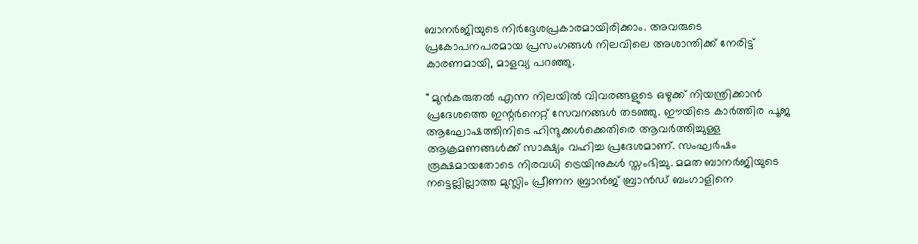ബാനർജിയുടെ നിർദ്ദേശപ്രകാരമായിരിക്കാം. അവരുടെ പ്രകോപനപരമായ പ്രസംഗങ്ങൾ നിലവിലെ അശാന്തിക്ക് നേരിട്ട് കാരണമായി, മാളവ്യ പറഞ്ഞു.

" മുൻകരുതൽ എന്ന നിലയിൽ വിവരങ്ങളുടെ ഒഴുക്ക് നിയന്ത്രിക്കാൻ പ്രദേശത്തെ ഇന്റർനെറ്റ് സേവനങ്ങൾ തടഞ്ഞു. ഈയിടെ കാർത്തിര പൂജ ആഘോഷത്തിനിടെ ഹിന്ദുക്കൾക്കെതിരെ ആവർത്തിച്ചുള്ള ആക്രമണങ്ങൾക്ക് സാക്ഷ്യം വഹിച്ച പ്രദേശമാണ്. സംഘർഷം രൂക്ഷമായതോടെ നിരവധി ട്രെയിനുകൾ സ്തംഭിച്ചു. മമത ബാനർജിയുടെ നട്ടെല്ലില്ലാത്ത മുസ്ലിം പ്രീണന ബ്രാൻജ് ബ്രാൻഡ് ബംഗാളിനെ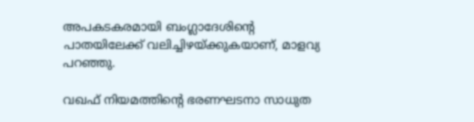അപകടകരമായി ബംഗ്ലാദേശിന്റെ പാതയിലേക്ക് വലിച്ചിഴയ്ക്കുകയാണ്, മാളവ്യ പറഞ്ഞു.

വഖഫ് നിയമത്തിന്റെ ഭരണഘടനാ സാധുത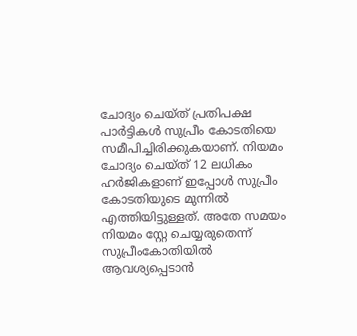ചോദ്യം ചെയ്ത് പ്രതിപക്ഷ പാർട്ടികൾ സുപ്രീം കോടതിയെ സമീപിച്ചിരിക്കുകയാണ്. നിയമം ചോദ്യം ചെയ്ത് 12 ലധികം ഹർജികളാണ് ഇപ്പോൾ സുപ്രീം കോടതിയുടെ മുന്നിൽ എത്തിയിട്ടുള്ളത്. അതേ സമയം നിയമം സ്റ്റേ ചെയ്യരുതെന്ന് സുപ്രീംകോതിയിൽ ആവശ്യപ്പെടാൻ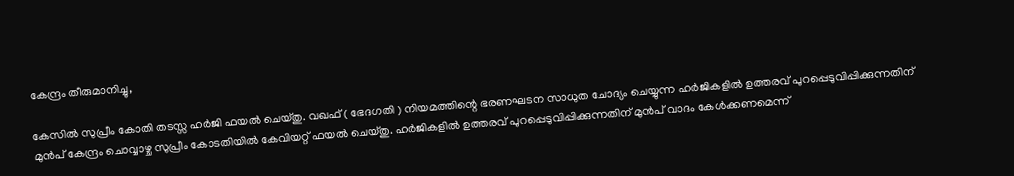കേന്ദ്രം തീരുമാനിച്ചു,

കേസിൽ സുപ്രീം കോതി തടസ്സ ഹർജി ഫയൽ ചെയ്തു. വഖഫ് ( ഭേദഗതി ) നിയമത്തിന്റെ ഭരണഘടന സാധുത ചോദ്യം ചെയ്യുന്ന ഹർജികളിൽ ഉത്തരവ് പുറപ്പെടുവിപ്പിക്കുന്നതിന് മുൻപ് കേന്ദ്രം ചൊവ്വാഴ്ച സുപ്രീം കോടതിയിൽ കേവിയറ്റ് ഫയൽ ചെയ്തു. ഹർജികളിൽ ഉത്തരവ് പുറപ്പെടുവിപ്പിക്കുന്നതിന് മുൻപ് വാദം കേൾക്കണമെന്ന്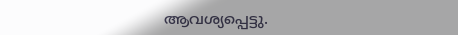ആവശ്യപ്പെട്ടു.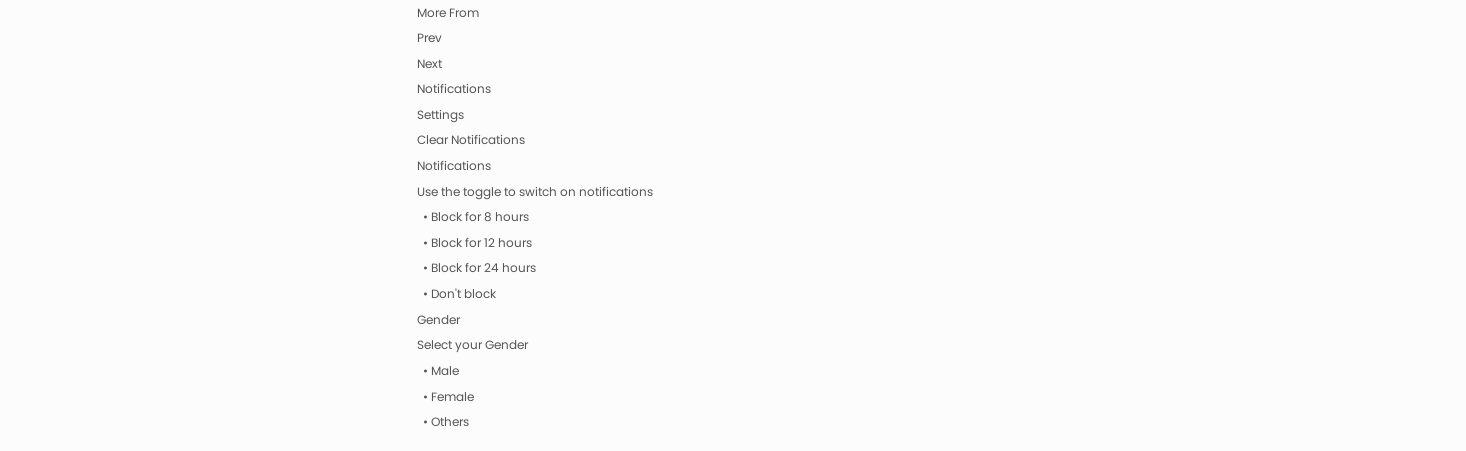More From
Prev
Next
Notifications
Settings
Clear Notifications
Notifications
Use the toggle to switch on notifications
  • Block for 8 hours
  • Block for 12 hours
  • Block for 24 hours
  • Don't block
Gender
Select your Gender
  • Male
  • Female
  • Others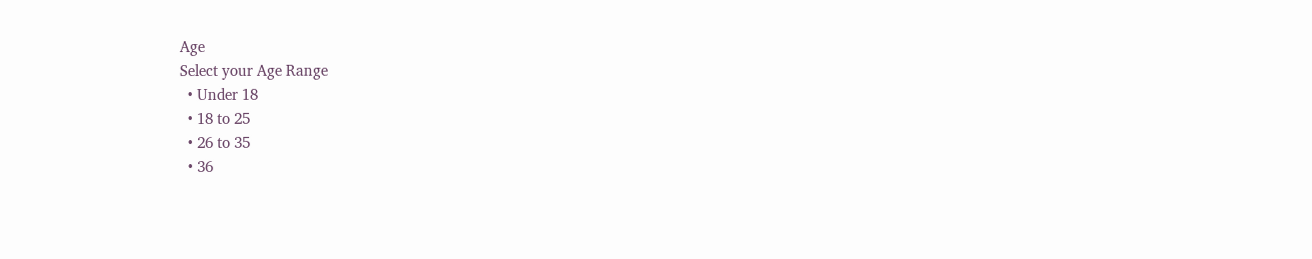Age
Select your Age Range
  • Under 18
  • 18 to 25
  • 26 to 35
  • 36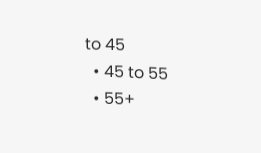to 45
  • 45 to 55
  • 55+